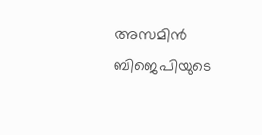അസമിൻ ബിജെപിയുടെ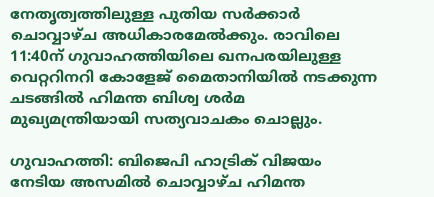നേതൃത്വത്തിലുള്ള പുതിയ സർക്കാർ ചൊവ്വാഴ്ച അധികാരമേൽക്കും. രാവിലെ 11:40ന് ഗുവാഹത്തിയിലെ ഖനപരയിലുള്ള വെറ്ററിനറി കോളേജ് മൈതാനിയിൽ നടക്കുന്ന ചടങ്ങിൽ ഹിമന്ത ബിശ്വ ശർമ മുഖ്യമന്ത്രിയായി സത്യവാചകം ചൊല്ലും.

ഗുവാഹത്തി: ബിജെപി ഹാട്രിക് വിജയം നേടിയ അസമിൽ ചൊവ്വാഴ്ച ഹിമന്ത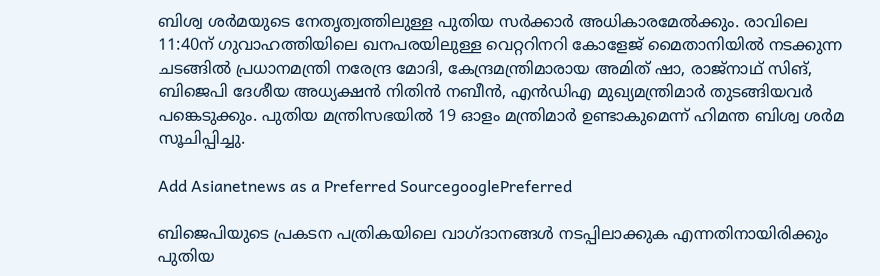ബിശ്വ ശർമയുടെ നേതൃത്വത്തിലുള്ള പുതിയ സർക്കാർ അധികാരമേൽക്കും. രാവിലെ 11:40ന് ഗുവാഹത്തിയിലെ ഖനപരയിലുള്ള വെറ്ററിനറി കോളേജ് മൈതാനിയിൽ നടക്കുന്ന ചടങ്ങിൽ പ്രധാനമന്ത്രി നരേന്ദ്ര മോദി, കേന്ദ്രമന്ത്രിമാരായ അമിത് ഷാ, രാജ്നാഥ് സിങ്, ബിജെപി ദേശീയ അധ്യക്ഷൻ നിതിൻ നബീൻ, എൻഡിഎ മുഖ്യമന്ത്രിമാർ തുടങ്ങിയവർ പങ്കെടുക്കും. പുതിയ മന്ത്രിസഭയിൽ 19 ഓളം മന്ത്രിമാർ ഉണ്ടാകുമെന്ന് ഹിമന്ത ബിശ്വ ശർമ സൂചിപ്പിച്ചു.

Add Asianetnews as a Preferred SourcegooglePreferred

ബിജെപിയുടെ പ്രകടന പത്രികയിലെ വാഗ്ദാനങ്ങൾ നടപ്പിലാക്കുക എന്നതിനായിരിക്കും പുതിയ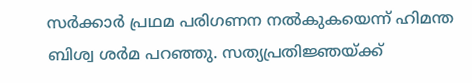സർക്കാർ പ്രഥമ പരിഗണന നൽകുകയെന്ന് ഹിമന്ത ബിശ്വ ശർമ പറഞ്ഞു. സത്യപ്രതിജ്ഞയ്ക്ക്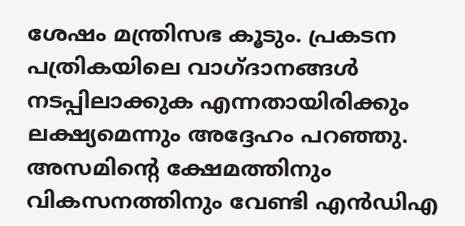ശേഷം മന്ത്രിസഭ കൂടും. പ്രകടന പത്രികയിലെ വാഗ്ദാനങ്ങൾ നടപ്പിലാക്കുക എന്നതായിരിക്കും ലക്ഷ്യമെന്നും അദ്ദേഹം പറഞ്ഞു. അസമിൻ്റെ ക്ഷേമത്തിനും വികസനത്തിനും വേണ്ടി എൻഡിഎ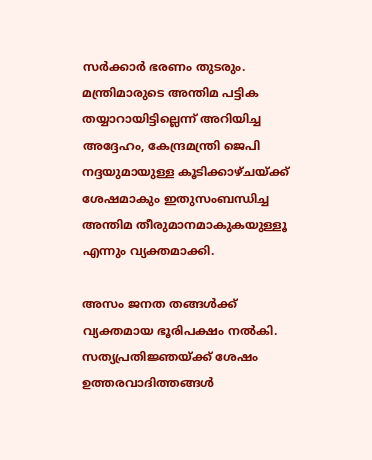സർക്കാർ ഭരണം തുടരും. മന്ത്രിമാരുടെ അന്തിമ പട്ടിക തയ്യാറായിട്ടില്ലെന്ന് അറിയിച്ച അദ്ദേഹം, കേന്ദ്രമന്ത്രി ജെപി നദ്ദയുമായുള്ള കൂടിക്കാഴ്ചയ്ക്ക് ശേഷമാകും ഇതുസംബന്ധിച്ച അന്തിമ തീരുമാനമാകുകയുള്ളൂ എന്നും വ്യക്തമാക്കി.

അസം ജനത തങ്ങൾക്ക് വ്യക്തമായ ഭൂരിപക്ഷം നൽകി. സത്യപ്രതിജ്ഞയ്ക്ക് ശേഷം ഉത്തരവാദിത്തങ്ങൾ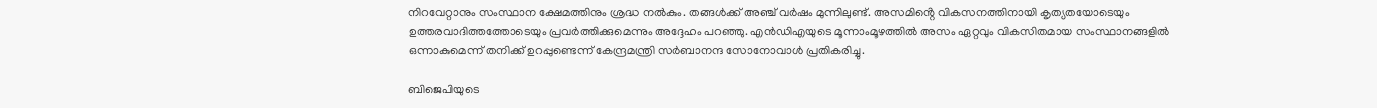നിറവേറ്റാനും സംസ്ഥാന ക്ഷേമത്തിനും ശ്രദ്ധ നൽകും. തങ്ങൾക്ക് അഞ്ച് വർഷം മുന്നിലുണ്ട്. അസമിൻ്റെ വികസനത്തിനായി കൃത്യതയോടെയും ഉത്തരവാദിത്തത്തോടെയും പ്രവർത്തിക്കുമെന്നും അദ്ദേഹം പറഞ്ഞു. എൻഡിഎയുടെ മൂന്നാംമൂഴത്തിൽ അസം ഏറ്റവും വികസിതമായ സംസ്ഥാനങ്ങളിൽ ഒന്നാകുമെന്ന് തനിക്ക് ഉറപ്പുണ്ടെന്ന് കേന്ദ്രമന്ത്രി സർബാനന്ദ സോനോവാൾ പ്രതികരിച്ചു.

ബിജെപിയുടെ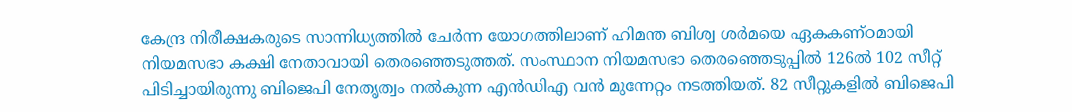കേന്ദ്ര നിരീക്ഷകരുടെ സാന്നിധ്യത്തിൽ ചേർന്ന യോഗത്തിലാണ് ഹിമന്ത ബിശ്വ ശർമയെ ഏകകണ്ഠമായി നിയമസഭാ കക്ഷി നേതാവായി തെരഞ്ഞെടുത്തത്. സംസ്ഥാന നിയമസഭാ തെരഞ്ഞെടുപ്പിൽ 126ൽ 102 സീറ്റ് പിടിച്ചായിരുന്നു ബിജെപി നേതൃത്വം നൽകുന്ന എൻഡിഎ വൻ മുന്നേറ്റം നടത്തിയത്. 82 സീറ്റുകളിൽ ബിജെപി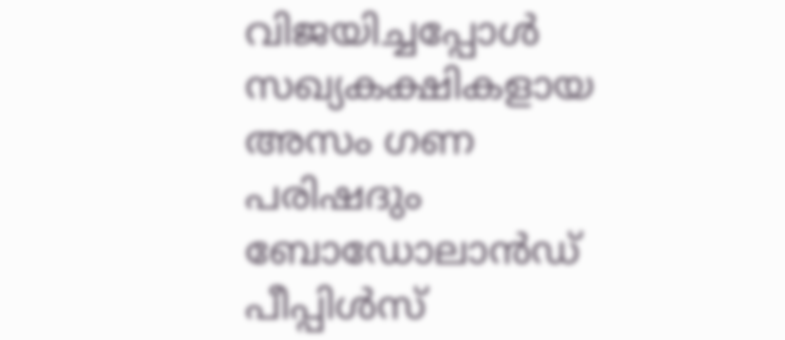വിജയിച്ചപ്പോൾ സഖ്യകക്ഷികളായ അസം ഗണ പരിഷദും ബോഡോലാൻഡ് പീപ്പിൾസ്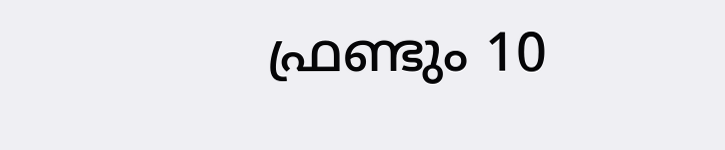ഫ്രണ്ടും 10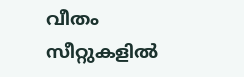വീതം സീറ്റുകളിൽ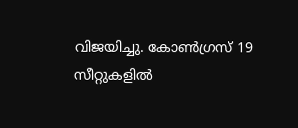വിജയിച്ചു. കോൺഗ്രസ് 19 സീറ്റുകളിൽ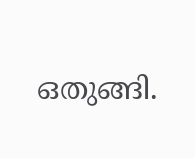ഒതുങ്ങി.